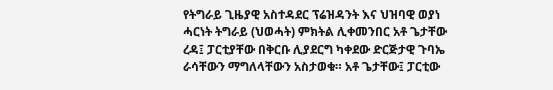የትግራይ ጊዜያዊ አስተዳደር ፕሬዝዳንት እና ህዝባዊ ወያነ ሓርነት ትግራይ (ህወሓት) ምክትል ሊቀመንበር አቶ ጌታቸው ረዳ፤ ፓርቲያቸው በቅርቡ ሊያደርግ ካቀደው ድርጅታዊ ጉባኤ ራሳቸውን ማግለላቸውን አስታወቁ። አቶ ጌታቸው፤ ፓርቲው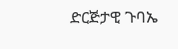ድርጅታዊ ጉባኤ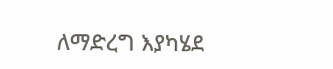ለማድረግ እያካሄደ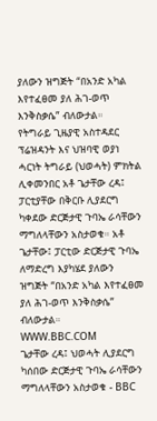ያለውን ዝግጅት “በአንድ አካል እየተፈፀመ ያለ ሕገ-ወጥ እንቅስቃሴ” ብለውታል።
የትግራይ ጊዜያዊ አስተዳደር ፕሬዝዳንት እና ህዝባዊ ወያነ ሓርነት ትግራይ (ህወሓት) ምክትል ሊቀመንበር አቶ ጌታቸው ረዳ፤ ፓርቲያቸው በቅርቡ ሊያደርግ ካቀደው ድርጅታዊ ጉባኤ ራሳቸውን ማግለላቸውን አስታወቁ። አቶ ጌታቸው፤ ፓርቲው ድርጅታዊ ጉባኤ ለማድረግ እያካሄደ ያለውን ዝግጅት “በአንድ አካል እየተፈፀመ ያለ ሕገ-ወጥ እንቅስቃሴ” ብለውታል።
WWW.BBC.COM
ጌታቸው ረዳ፤ ህወሓት ሊያደርግ ካሰበው ድርጅታዊ ጉባኤ ራሳቸውን ማግለላቸውን አስታወቁ - BBC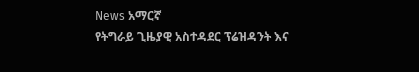News አማርኛ
የትግራይ ጊዜያዊ አስተዳደር ፕሬዝዳንት እና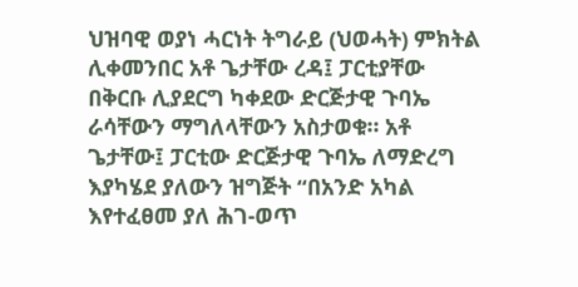ህዝባዊ ወያነ ሓርነት ትግራይ (ህወሓት) ምክትል ሊቀመንበር አቶ ጌታቸው ረዳ፤ ፓርቲያቸው በቅርቡ ሊያደርግ ካቀደው ድርጅታዊ ጉባኤ ራሳቸውን ማግለላቸውን አስታወቁ። አቶ ጌታቸው፤ ፓርቲው ድርጅታዊ ጉባኤ ለማድረግ እያካሄደ ያለውን ዝግጅት “በአንድ አካል እየተፈፀመ ያለ ሕገ-ወጥ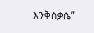እንቅስቃሴ”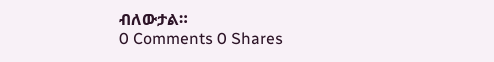ብለውታል።
0 Comments 0 Shares